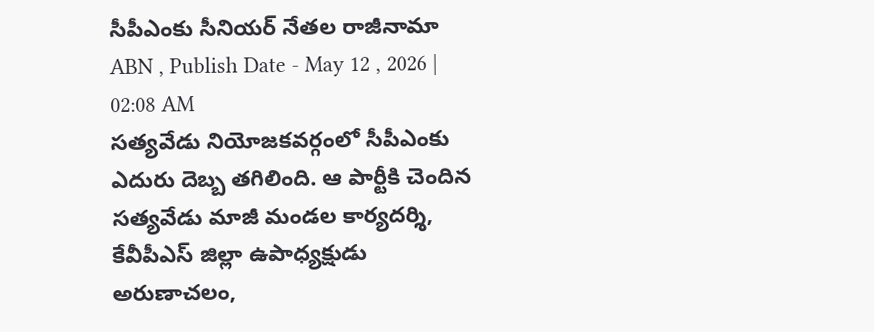సీపీఎంకు సీనియర్ నేతల రాజీనామా
ABN , Publish Date - May 12 , 2026 | 02:08 AM
సత్యవేడు నియోజకవర్గంలో సీపీఎంకు ఎదురు దెబ్బ తగిలింది. ఆ పార్టీకి చెందిన సత్యవేడు మాజీ మండల కార్యదర్శి, కేవీపీఎస్ జిల్లా ఉపాధ్యక్షుడు అరుణాచలం,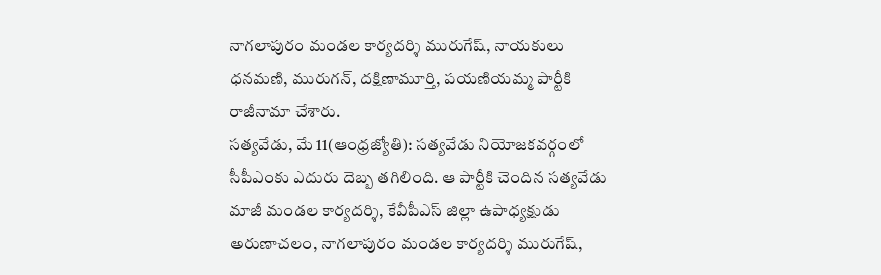నాగలాపురం మండల కార్యదర్శి మురుగేష్, నాయకులు ధనమణి, మురుగన్, దక్షిణామూర్తి, పయణియమ్మ పార్టీకి రాజీనామా చేశారు.
సత్యవేడు, మే 11(ఆంధ్రజ్యోతి): సత్యవేడు నియోజకవర్గంలో సీపీఎంకు ఎదురు దెబ్బ తగిలింది. ఆ పార్టీకి చెందిన సత్యవేడు మాజీ మండల కార్యదర్శి, కేవీపీఎస్ జిల్లా ఉపాధ్యక్షుడు అరుణాచలం, నాగలాపురం మండల కార్యదర్శి మురుగేష్,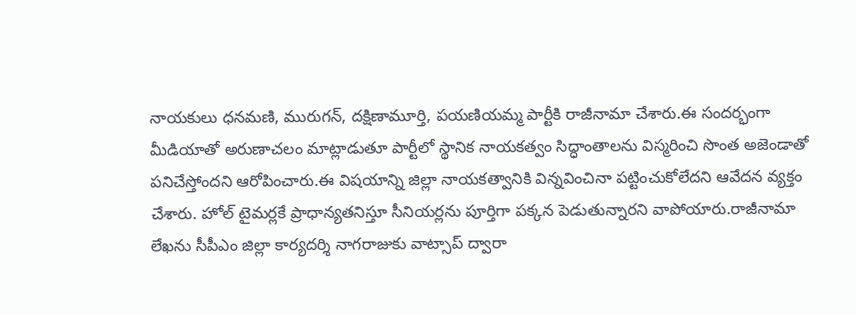నాయకులు ధనమణి, మురుగన్, దక్షిణామూర్తి, పయణియమ్మ పార్టీకి రాజీనామా చేశారు.ఈ సందర్భంగా మీడియాతో అరుణాచలం మాట్లాడుతూ పార్టీలో స్థానిక నాయకత్వం సిద్ధాంతాలను విస్మరించి సొంత అజెండాతో పనిచేస్తోందని ఆరోపించారు.ఈ విషయాన్ని జిల్లా నాయకత్వానికి విన్నవించినా పట్టించుకోలేదని ఆవేదన వ్యక్తం చేశారు. హోల్ టైమర్లకే ప్రాధాన్యతనిస్తూ సీనియర్లను పూర్తిగా పక్కన పెడుతున్నారని వాపోయారు.రాజీనామా లేఖను సీపీఎం జిల్లా కార్యదర్శి నాగరాజుకు వాట్సాప్ ద్వారా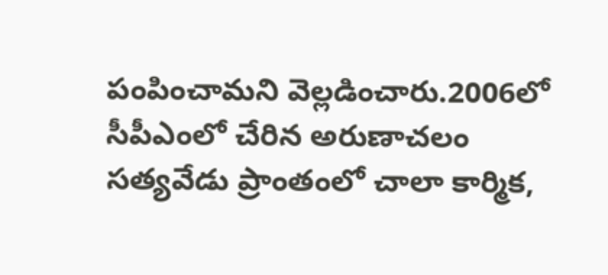పంపించామని వెల్లడించారు.2006లో సీపీఎంలో చేరిన అరుణాచలం సత్యవేడు ప్రాంతంలో చాలా కార్మిక,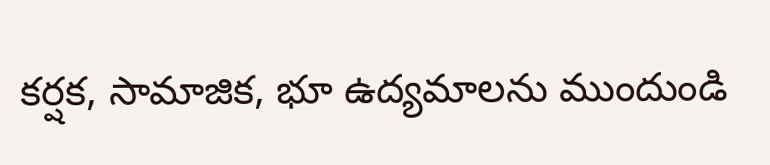కర్షక, సామాజిక, భూ ఉద్యమాలను ముందుండి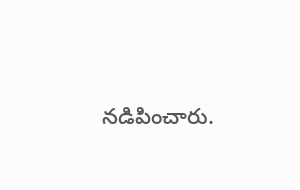నడిపించారు.